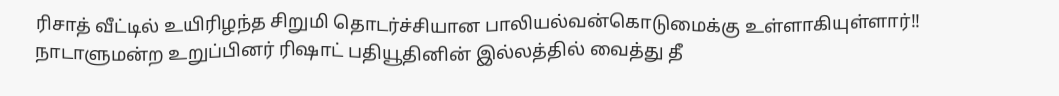ரிசாத் வீட்டில் உயிரிழந்த சிறுமி தொடர்ச்சியான பாலியல்வன்கொடுமைக்கு உள்ளாகியுள்ளார்!!
நாடாளுமன்ற உறுப்பினர் ரிஷாட் பதியூதினின் இல்லத்தில் வைத்து தீ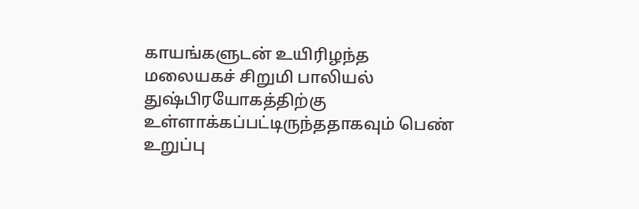காயங்களுடன் உயிரிழந்த மலையகச் சிறுமி பாலியல் துஷ்பிரயோகத்திற்கு உள்ளாக்கப்பட்டிருந்ததாகவும் பெண் உறுப்பு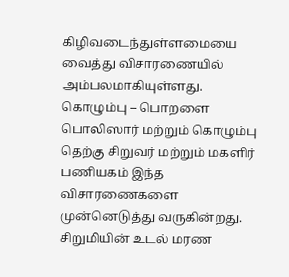கிழிவடைந்துள்ளமையை வைத்து விசாரணையில் அம்பலமாகியுள்ளது.
கொழும்பு – பொறளை பொலிஸார் மற்றும் கொழும்பு தெற்கு சிறுவர் மற்றும் மகளிர் பணியகம் இந்த விசாரணைகளை முன்னெடுத்து வருகின்றது.
சிறுமியின் உடல் மரண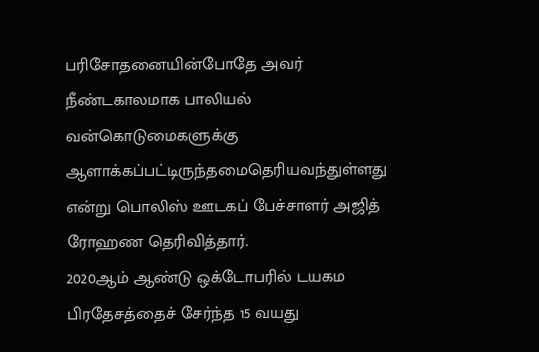பரிசோதனையின்போதே அவர் நீண்டகாலமாக பாலியல் வன்கொடுமைகளுக்கு ஆளாக்கப்பட்டிருந்தமைதெரியவந்துள்ளது என்று பொலிஸ் ஊடகப் பேச்சாளர் அஜித் ரோஹண தெரிவித்தார்.
2020ஆம் ஆண்டு ஒக்டோபரில் டயகம பிரதேசத்தைச் சேர்ந்த 15 வயது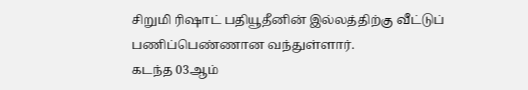சிறுமி ரிஷாட் பதியூதீனின் இல்லத்திற்கு வீட்டுப் பணிப்பெண்ணான வந்துள்ளார்.
கடந்த 03ஆம்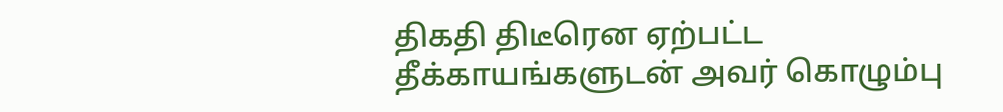திகதி திடீரென ஏற்பட்ட தீக்காயங்களுடன் அவர் கொழும்பு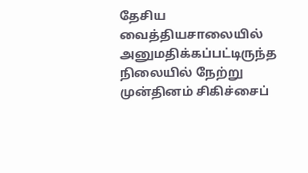தேசிய வைத்தியசாலையில் அனுமதிக்கப்பட்டிருந்த நிலையில் நேற்று முன்தினம் சிகிச்சைப்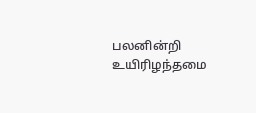பலனின்றி உயிரிழந்தமை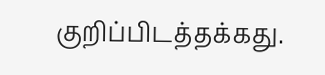குறிப்பிடத்தக்கது.